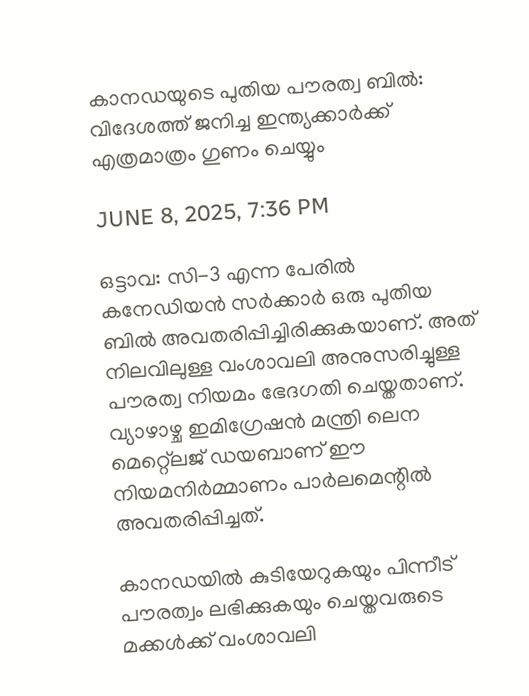കാനഡയുടെ പുതിയ പൗരത്വ ബില്‍: വിദേശത്ത് ജനിച്ച ഇന്ത്യക്കാര്‍ക്ക് എത്രമാത്രം ഗുണം ചെയ്യും

JUNE 8, 2025, 7:36 PM

ഒട്ടാവ: സി-3 എന്ന പേരില്‍ കനേഡിയന്‍ സര്‍ക്കാര്‍ ഒരു പുതിയ ബില്‍ അവതരിപ്പിച്ചിരിക്കുകയാണ്. അത് നിലവിലുള്ള വംശാവലി അനുസരിച്ചുള്ള പൗരത്വ നിയമം ഭേദഗതി ചെയ്തതാണ്. വ്യാഴാഴ്ച ഇമിഗ്രേഷന്‍ മന്ത്രി ലെന മെറ്റ്ലെജ് ഡയബാണ് ഈ നിയമനിര്‍മ്മാണം പാര്‍ലമെന്റില്‍ അവതരിപ്പിച്ചത്.

കാനഡയില്‍ കുടിയേറുകയും പിന്നീട് പൗരത്വം ലഭിക്കുകയും ചെയ്തവരുടെ മക്കള്‍ക്ക് വംശാവലി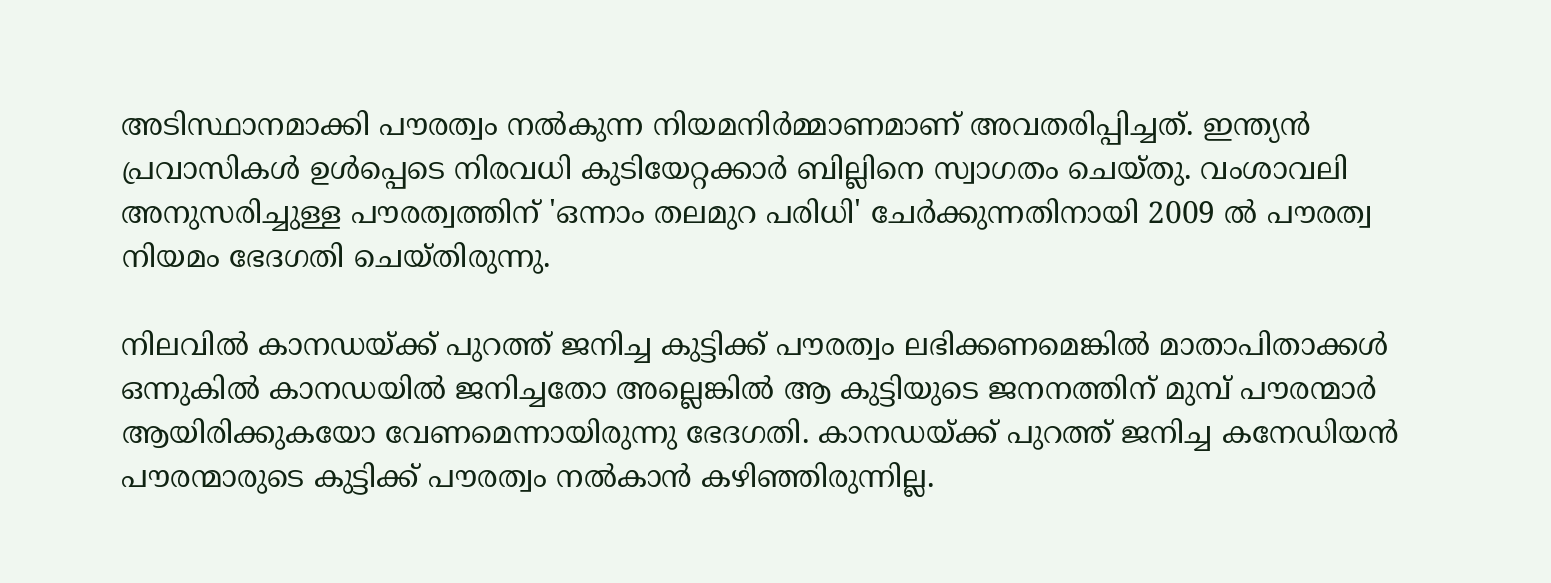അടിസ്ഥാനമാക്കി പൗരത്വം നല്‍കുന്ന നിയമനിര്‍മ്മാണമാണ് അവതരിപ്പിച്ചത്. ഇന്ത്യന്‍ പ്രവാസികള്‍ ഉള്‍പ്പെടെ നിരവധി കുടിയേറ്റക്കാര്‍ ബില്ലിനെ സ്വാഗതം ചെയ്തു. വംശാവലി അനുസരിച്ചുള്ള പൗരത്വത്തിന് 'ഒന്നാം തലമുറ പരിധി' ചേര്‍ക്കുന്നതിനായി 2009 ല്‍ പൗരത്വ നിയമം ഭേദഗതി ചെയ്തിരുന്നു.

നിലവില്‍ കാനഡയ്ക്ക് പുറത്ത് ജനിച്ച കുട്ടിക്ക് പൗരത്വം ലഭിക്കണമെങ്കില്‍ മാതാപിതാക്കള്‍ ഒന്നുകില്‍ കാനഡയില്‍ ജനിച്ചതോ അല്ലെങ്കില്‍ ആ കുട്ടിയുടെ ജനനത്തിന് മുമ്പ് പൗരന്മാര്‍ ആയിരിക്കുകയോ വേണമെന്നായിരുന്നു ഭേദഗതി. കാനഡയ്ക്ക് പുറത്ത് ജനിച്ച കനേഡിയന്‍ പൗരന്മാരുടെ കുട്ടിക്ക് പൗരത്വം നല്‍കാന്‍ കഴിഞ്ഞിരുന്നില്ല.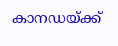കാനഡയ്ക്ക്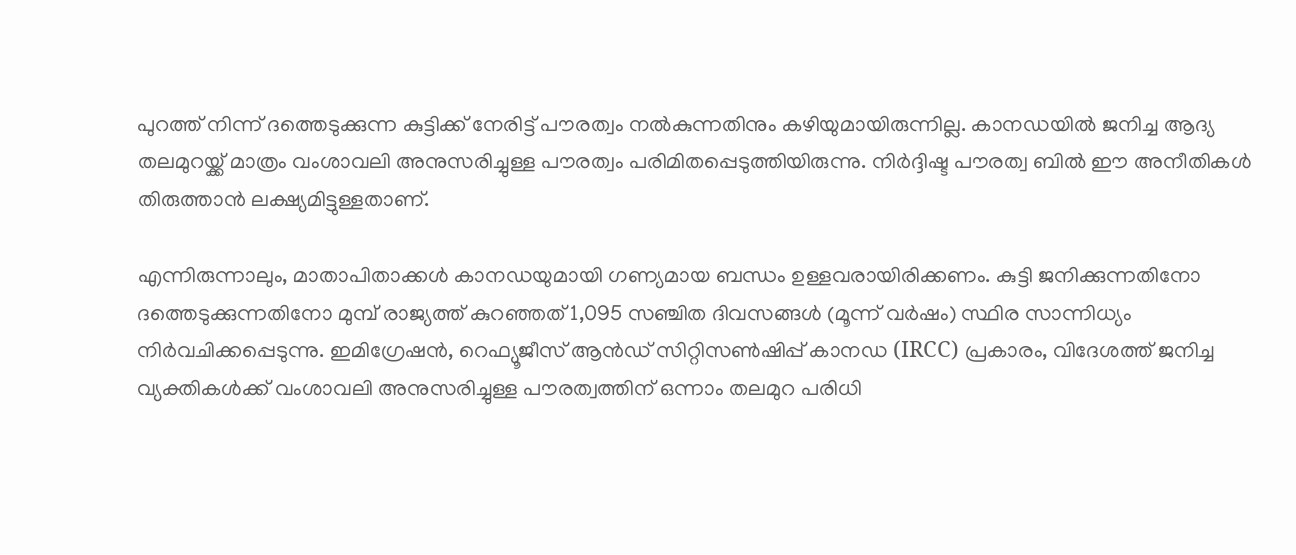പുറത്ത് നിന്ന് ദത്തെടുക്കുന്ന കുട്ടിക്ക് നേരിട്ട് പൗരത്വം നല്‍കുന്നതിനും കഴിയുമായിരുന്നില്ല. കാനഡയില്‍ ജനിച്ച ആദ്യ തലമുറയ്ക്ക് മാത്രം വംശാവലി അനുസരിച്ചുള്ള പൗരത്വം പരിമിതപ്പെടുത്തിയിരുന്നു. നിര്‍ദ്ദിഷ്ട പൗരത്വ ബില്‍ ഈ അനീതികള്‍ തിരുത്താന്‍ ലക്ഷ്യമിട്ടുള്ളതാണ്.

എന്നിരുന്നാലും, മാതാപിതാക്കള്‍ കാനഡയുമായി ഗണ്യമായ ബന്ധം ഉള്ളവരായിരിക്കണം. കുട്ടി ജനിക്കുന്നതിനോ ദത്തെടുക്കുന്നതിനോ മുമ്പ് രാജ്യത്ത് കുറഞ്ഞത് 1,095 സഞ്ചിത ദിവസങ്ങള്‍ (മൂന്ന് വര്‍ഷം) സ്ഥിര സാന്നിധ്യം നിര്‍വചിക്കപ്പെടുന്നു. ഇമിഗ്രേഷന്‍, റെഫ്യൂജീസ് ആന്‍ഡ് സിറ്റിസണ്‍ഷിപ്പ് കാനഡ (IRCC) പ്രകാരം, വിദേശത്ത് ജനിച്ച വ്യക്തികള്‍ക്ക് വംശാവലി അനുസരിച്ചുള്ള പൗരത്വത്തിന് ഒന്നാം തലമുറ പരിധി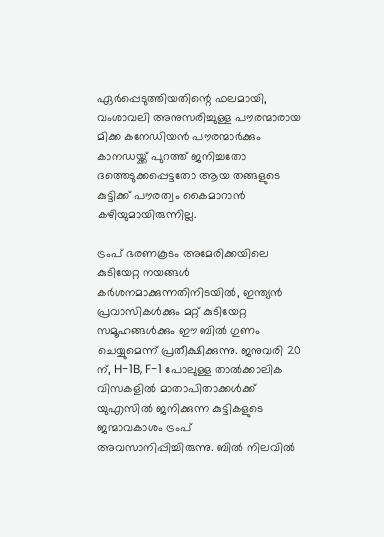ഏര്‍പ്പെടുത്തിയതിന്റെ ഫലമായി, വംശാവലി അനുസരിച്ചുള്ള പൗരന്മാരായ മിക്ക കനേഡിയന്‍ പൗരന്മാര്‍ക്കും കാനഡയ്ക്ക് പുറത്ത് ജനിച്ചതോ ദത്തെടുക്കപ്പെട്ടതോ ആയ തങ്ങളുടെ കുട്ടിക്ക് പൗരത്വം കൈമാറാന്‍ കഴിയുമായിരുന്നില്ല.

ട്രംപ് ഭരണകൂടം അമേരിക്കയിലെ കുടിയേറ്റ നയങ്ങള്‍ കര്‍ശനമാക്കുന്നതിനിടയില്‍, ഇന്ത്യന്‍ പ്രവാസികള്‍ക്കും മറ്റ് കുടിയേറ്റ സമൂഹങ്ങള്‍ക്കും ഈ ബില്‍ ഗുണം ചെയ്യുമെന്ന് പ്രതീക്ഷിക്കുന്നു. ജനുവരി 20 ന്, H-1B, F-1 പോലുള്ള താല്‍ക്കാലിക വിസകളില്‍ മാതാപിതാക്കള്‍ക്ക് യുഎസില്‍ ജനിക്കുന്ന കുട്ടികളുടെ ജന്മാവകാശം ട്രംപ് അവസാനിപ്പിച്ചിരുന്നു. ബില്‍ നിലവില്‍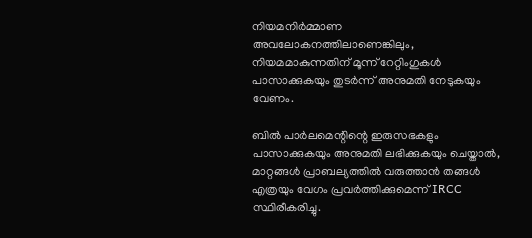നിയമനിര്‍മ്മാണ അവലോകനത്തിലാണെങ്കിലും, നിയമമാകുന്നതിന് മൂന്ന് റേറ്റിംഗുകള്‍ പാസാക്കുകയും തുടര്‍ന്ന് അനുമതി നേടുകയും വേണം.

ബില്‍ പാര്‍ലമെന്റിന്റെ ഇരുസഭകളും പാസാക്കുകയും അനുമതി ലഭിക്കുകയും ചെയ്താല്‍, മാറ്റങ്ങള്‍ പ്രാബല്യത്തില്‍ വരുത്താന്‍ തങ്ങള്‍ എത്രയും വേഗം പ്രവര്‍ത്തിക്കുമെന്ന് IRCC സ്ഥിരീകരിച്ചു.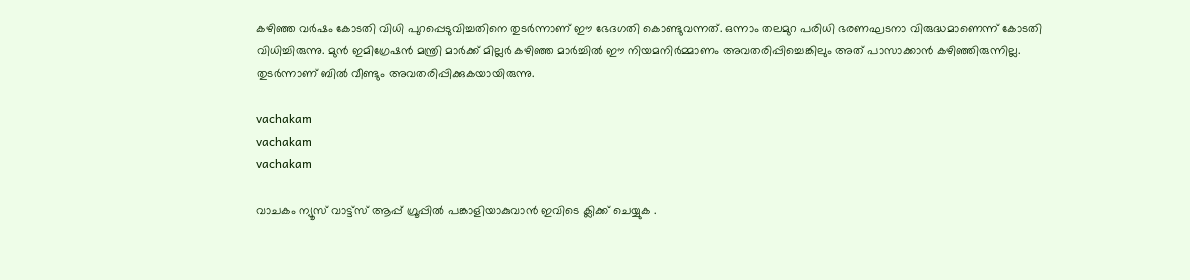കഴിഞ്ഞ വര്‍ഷം കോടതി വിധി പുറപ്പെടുവിച്ചതിനെ തുടര്‍ന്നാണ് ഈ ഭേദഗതി കൊണ്ടുവന്നത്. ഒന്നാം തലമുറ പരിധി ഭരണഘടനാ വിരുദ്ധമാണെന്ന് കോടതി വിധിച്ചിരുന്നു. മുന്‍ ഇമിഗ്രേഷന്‍ മന്ത്രി മാര്‍ക്ക് മില്ലര്‍ കഴിഞ്ഞ മാര്‍ച്ചില്‍ ഈ നിയമനിര്‍മ്മാണം അവതരിപ്പിച്ചെങ്കിലും അത് പാസാക്കാന്‍ കഴിഞ്ഞിരുന്നില്ല. തുടര്‍ന്നാണ് ബില്‍ വീണ്ടും അവതരിപ്പിക്കുകയായിരുന്നു.

vachakam
vachakam
vachakam

വാചകം ന്യൂസ് വാട്ട്സ് ആപ്പ് ഗ്രൂപ്പിൽ പങ്കാളിയാകുവാൻ ഇവിടെ ക്ലിക്ക് ചെയ്യുക .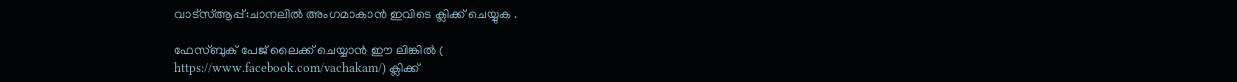വാട്സ്ആപ്പ്:ചാനലിൽ അംഗമാകാൻ ഇവിടെ ക്ലിക്ക് ചെയ്യുക .

ഫേസ്ബുക് പേജ് ലൈക്ക് ചെയ്യാൻ ഈ ലിങ്കിൽ (
https://www.facebook.com/vachakam/) ക്ലിക്ക്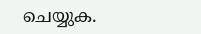ചെയ്യുക.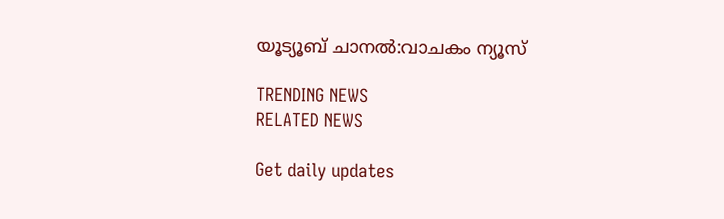യൂട്യൂബ് ചാനൽ:വാചകം ന്യൂസ്

TRENDING NEWS
RELATED NEWS

Get daily updates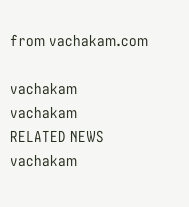from vachakam.com

vachakam
vachakam
RELATED NEWS
vachakam